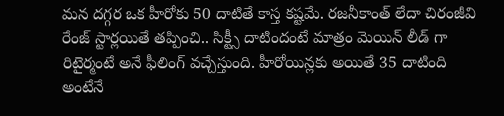మన దగ్గర ఒక హీరోకు 50 దాటితే కాస్త కష్టమే. రజనీకాంత్ లేదా చిరంజీవి రేంజ్ స్టార్లయితే తప్పించి.. సిక్ట్సీ దాటిందంటే మాత్రం మెయిన్ లీడ్ గా రిటైర్మంటే అనే ఫీలింగ్ వచ్చేస్తుంది. హీరోయిన్లకు అయితే 35 దాటింది అంటేనే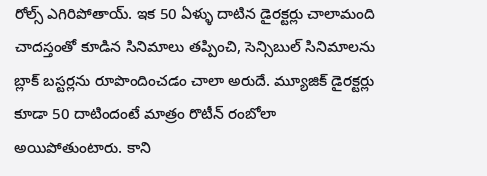రోల్స్ ఎగిరిపోతాయ్. ఇక 50 ఏళ్ళు దాటిన డైరక్టర్లు చాలామంది చాదస్తంతో కూడిన సినిమాలు తప్పించి, సెన్సిబుల్ సినిమాలను బ్లాక్ బస్టర్లను రూపొందించడం చాలా అరుదే. మ్యూజిక్ డైరక్టర్లు కూడా 50 దాటిందంటే మాత్రం రొటీన్ రంబోలా అయిపోతుంటారు. కాని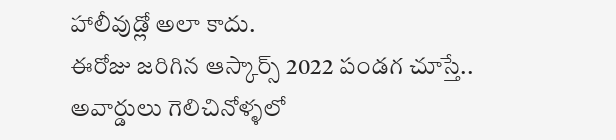హాలీవుడ్లో అలా కాదు.
ఈరోజు జరిగిన ఆస్కార్స్ 2022 పండగ చూస్తే.. అవార్డులు గెలిచినోళ్ళలో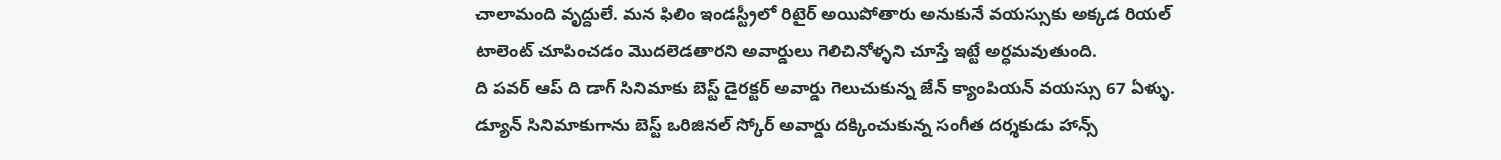చాలామంది వృద్దులే. మన ఫిలిం ఇండస్ట్రీలో రిటైర్ అయిపోతారు అనుకునే వయస్సుకు అక్కడ రియల్ టాలెంట్ చూపించడం మొదలెడతారని అవార్డులు గెలిచినోళ్ళని చూస్తే ఇట్టే అర్ధమవుతుంది.
ది పవర్ ఆప్ ది డాగ్ సినిమాకు బెస్ట్ డైరక్టర్ అవార్డు గెలుచుకున్న జేన్ క్యాంపియన్ వయస్సు 67 ఏళ్ళు. డ్యూన్ సినిమాకుగాను బెస్ట్ ఒరిజినల్ స్కోర్ అవార్డు దక్కించుకున్న సంగీత దర్శకుడు హాన్స్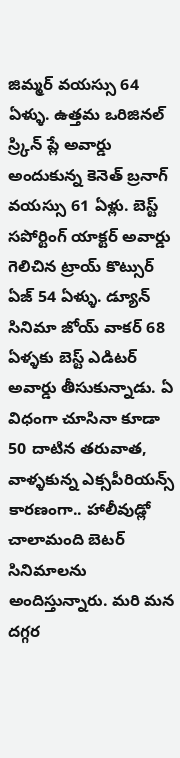జిమ్మర్ వయస్సు 64 ఏళ్ళు. ఉత్తమ ఒరిజినల్ స్ర్కిన్ ప్లే అవార్డు అందుకున్న కెనెత్ బ్రనాగ్ వయస్సు 61 ఏళ్లు. బెస్ట్ సపోర్టింగ్ యాక్టర్ అవార్డు గెలిచిన ట్రాయ్ కొట్సుర్ ఏజ్ 54 ఏళ్ళు. డ్యూన్ సినిమా జోయ్ వాకర్ 68 ఏళ్ళకు బెస్ట్ ఎడిటర్ అవార్డు తీసుకున్నాడు. ఏ విధంగా చూసినా కూడా 50 దాటిన తరువాత, వాళ్ళకున్న ఎక్సపీరియన్స్ కారణంగా.. హాలీవుడ్లో చాలామంది బెటర్ సినిమాలను అందిస్తున్నారు. మరి మన దగ్గర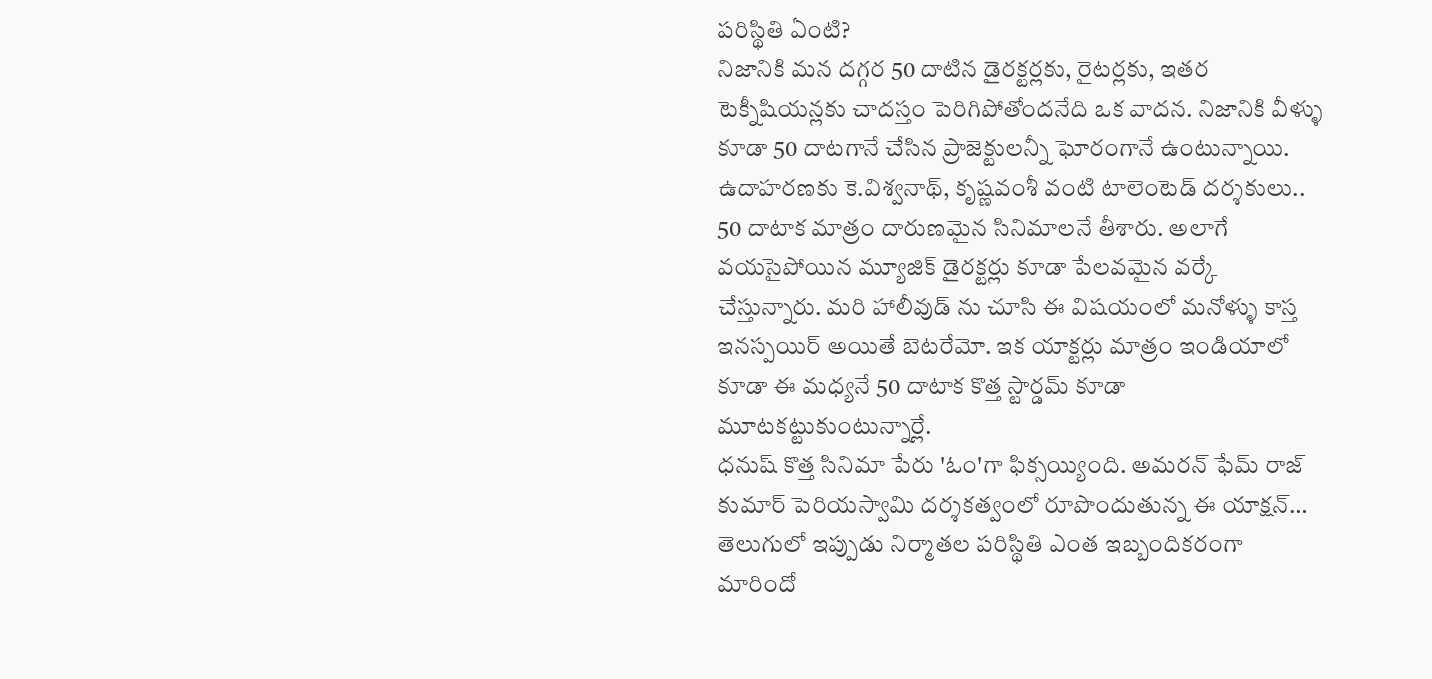పరిస్థితి ఏంటి?
నిజానికి మన దగ్గర 50 దాటిన డైరక్టర్లకు, రైటర్లకు, ఇతర టెక్నీషియన్లకు చాదస్తం పెరిగిపోతోందనేది ఒక వాదన. నిజానికి వీళ్ళు కూడా 50 దాటగానే చేసిన ప్రాజెక్టులన్నీ ఘోరంగానే ఉంటున్నాయి. ఉదాహరణకు కె.విశ్వనాథ్, కృష్ణవంశీ వంటి టాలెంటెడ్ దర్శకులు.. 50 దాటాక మాత్రం దారుణమైన సినిమాలనే తీశారు. అలాగే వయసైపోయిన మ్యూజిక్ డైరక్టర్లు కూడా పేలవమైన వర్కే చేస్తున్నారు. మరి హాలీవుడ్ ను చూసి ఈ విషయంలో మనోళ్ళు కాస్త ఇనస్పయిర్ అయితే బెటరేమో. ఇక యాక్టర్లు మాత్రం ఇండియాలో కూడా ఈ మధ్యనే 50 దాటాక కొత్త స్టార్డమ్ కూడా మూటకట్టుకుంటున్నార్లే.
ధనుష్ కొత్త సినిమా పేరు 'ఓం'గా ఫిక్సయ్యింది. అమరన్ ఫేమ్ రాజ్ కుమార్ పెరియస్వామి దర్శకత్వంలో రూపొందుతున్న ఈ యాక్షన్…
తెలుగులో ఇప్పుడు నిర్మాతల పరిస్థితి ఎంత ఇబ్బందికరంగా మారిందో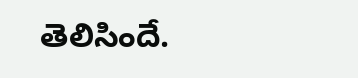తెలిసిందే.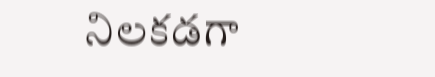నిలకడగా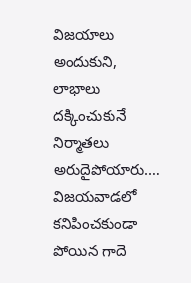విజయాలు అందుకుని, లాభాలు దక్కించుకునే నిర్మాతలు అరుదైపోయారు.…
విజయవాడలో కనిపించకుండా పోయిన గాదె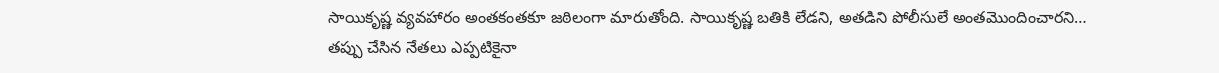సాయికృష్ణ వ్యవహారం అంతకంతకూ జఠిలంగా మారుతోంది. సాయికృష్ణ బతికి లేడని, అతడిని పోలీసులే అంతమొందించారని…
తప్పు చేసిన నేతలు ఎప్పటికైనా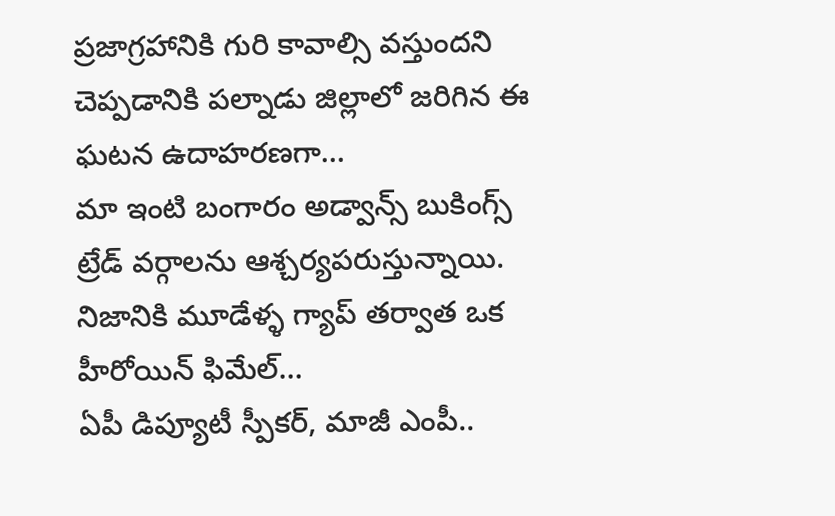ప్రజాగ్రహానికి గురి కావాల్సి వస్తుందని చెప్పడానికి పల్నాడు జిల్లాలో జరిగిన ఈ ఘటన ఉదాహరణగా…
మా ఇంటి బంగారం అడ్వాన్స్ బుకింగ్స్ ట్రేడ్ వర్గాలను ఆశ్చర్యపరుస్తున్నాయి. నిజానికి మూడేళ్ళ గ్యాప్ తర్వాత ఒక హీరోయిన్ ఫిమేల్…
ఏపీ డిప్యూటీ స్పీకర్, మాజీ ఎంపీ..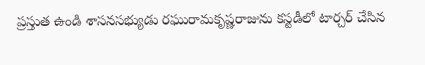ప్రస్తుత ఉండి శాసనసభ్యుడు రఘురామకృష్ణరాజును కస్టడీలో టార్చర్ చేసిన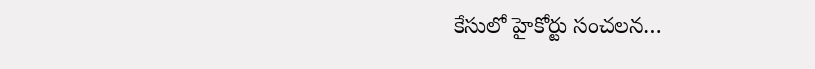కేసులో హైకోర్టు సంచలన…